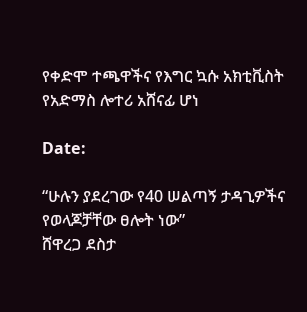የቀድሞ ተጫዋችና የእግር ኳሱ አክቲቪስት የአድማስ ሎተሪ አሸናፊ ሆነ

Date:

“ሁሉን ያደረገው የ40 ሠልጣኝ ታዳጊዎችና የወላጆቻቸው ፀሎት ነው”
ሸዋረጋ ደስታ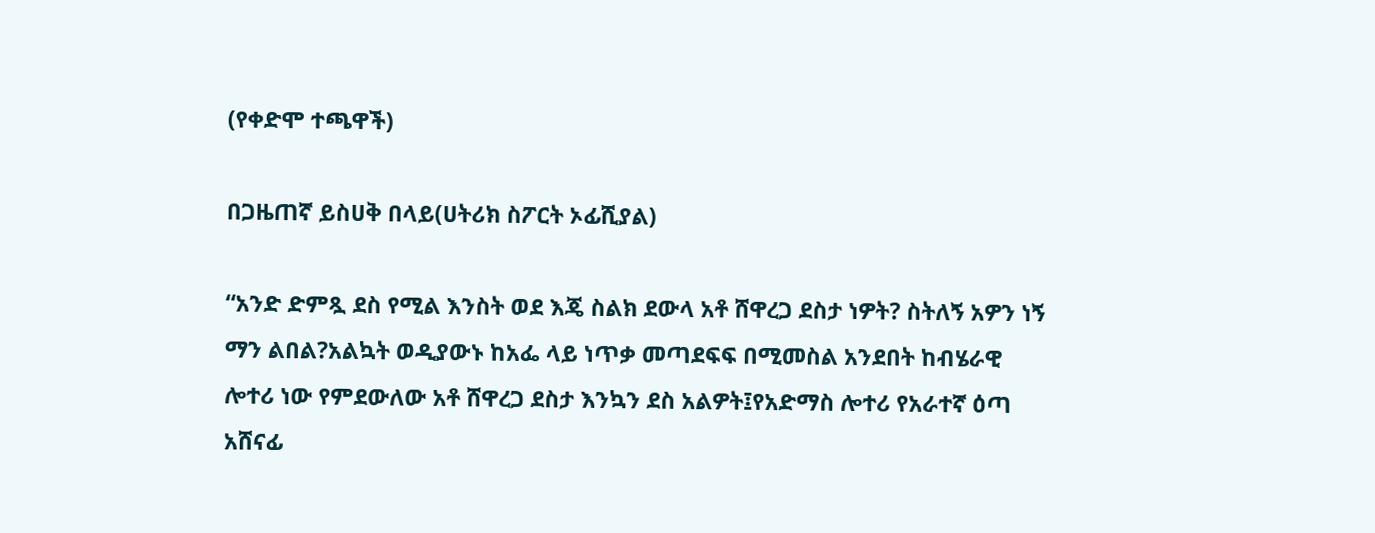(የቀድሞ ተጫዋች)

በጋዜጠኛ ይስሀቅ በላይ(ሀትሪክ ስፖርት ኦፊሺያል)

“አንድ ድምጿ ደስ የሚል እንስት ወደ እጄ ስልክ ደውላ አቶ ሸዋረጋ ደስታ ነዎት? ስትለኝ አዎን ነኝ ማን ልበል?አልኳት ወዲያውኑ ከአፌ ላይ ነጥቃ መጣደፍፍ በሚመስል አንደበት ከብሄራዊ ሎተሪ ነው የምደውለው አቶ ሸዋረጋ ደስታ እንኳን ደስ አልዎት፤የአድማስ ሎተሪ የአራተኛ ዕጣ አሸናፊ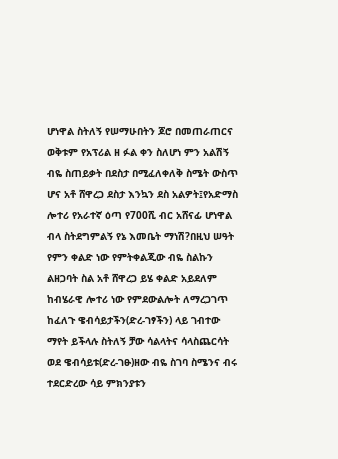ሆነዋል ስትለኝ የሠማሁበትን ጆሮ በመጠራጠርና ወቅቱም የአፕሪል ዘ ፉል ቀን ስለሆነ ምን አልሽኝ ብዬ ስጠይቃት በደስታ በሚፈለቀለቅ ስሜት ውስጥ ሆና አቶ ሸዋረጋ ደስታ እንኳን ደስ አልዎት፤የአድማስ ሎተሪ የአራተኛ ዕጣ የ700ሺ ብር አሸናፊ ሆነዋል ብላ ስትደግምልኝ የኔ እመቤት ማነሽ?በዚህ ሠዓት የምን ቀልድ ነው የምትቀልጂው ብዬ ስልኩን ልዘጋባት ስል አቶ ሸዋረጋ ይሄ ቀልድ አይደለም ከብሄራዊ ሎተሪ ነው የምደውልሎት ለማረጋገጥ ከፈለጉ ዌብሳይታችን(ድረ-ገፃችን) ላይ ገብተው ማየት ይችላሉ ስትለኝ ቻው ሳልላትና ሳላስጨርሳት ወደ ዌብሳይቱ(ድረ-ገፁ)ዘው ብዬ ስገባ ስሜንና ብሩ ተደርድረው ሳይ ምክንያቱን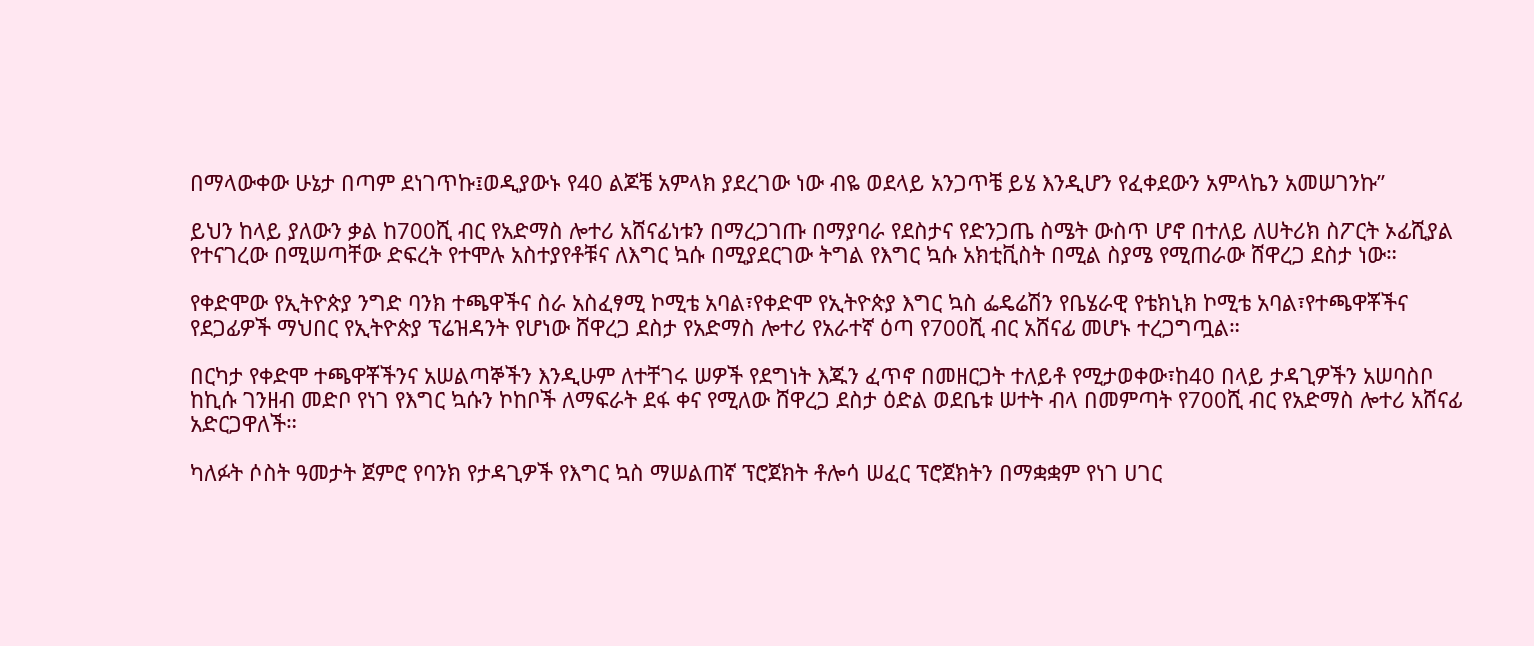በማላውቀው ሁኔታ በጣም ደነገጥኩ፤ወዲያውኑ የ40 ልጆቼ አምላክ ያደረገው ነው ብዬ ወደላይ አንጋጥቼ ይሄ እንዲሆን የፈቀደውን አምላኬን አመሠገንኩ”

ይህን ከላይ ያለውን ቃል ከ700ሺ ብር የአድማስ ሎተሪ አሸናፊነቱን በማረጋገጡ በማያባራ የደስታና የድንጋጤ ስሜት ውስጥ ሆኖ በተለይ ለሀትሪክ ስፖርት ኦፊሺያል የተናገረው በሚሠጣቸው ድፍረት የተሞሉ አስተያየቶቹና ለእግር ኳሱ በሚያደርገው ትግል የእግር ኳሱ አክቲቪስት በሚል ስያሜ የሚጠራው ሸዋረጋ ደስታ ነው።

የቀድሞው የኢትዮጵያ ንግድ ባንክ ተጫዋችና ስራ አስፈፃሚ ኮሚቴ አባል፣የቀድሞ የኢትዮጵያ እግር ኳስ ፌዴሬሽን የቤሄራዊ የቴክኒክ ኮሚቴ አባል፣የተጫዋቾችና የደጋፊዎች ማህበር የኢትዮጵያ ፕሬዝዳንት የሆነው ሸዋረጋ ደስታ የአድማስ ሎተሪ የአራተኛ ዕጣ የ700ሺ ብር አሸናፊ መሆኑ ተረጋግጧል።

በርካታ የቀድሞ ተጫዋቾችንና አሠልጣኞችን እንዲሁም ለተቸገሩ ሠዎች የደግነት እጁን ፈጥኖ በመዘርጋት ተለይቶ የሚታወቀው፣ከ40 በላይ ታዳጊዎችን አሠባስቦ ከኪሱ ገንዘብ መድቦ የነገ የእግር ኳሱን ኮከቦች ለማፍራት ደፋ ቀና የሚለው ሸዋረጋ ደስታ ዕድል ወደቤቱ ሠተት ብላ በመምጣት የ700ሺ ብር የአድማስ ሎተሪ አሸናፊ አድርጋዋለች።

ካለፉት ሶስት ዓመታት ጀምሮ የባንክ የታዳጊዎች የእግር ኳስ ማሠልጠኛ ፕሮጀክት ቶሎሳ ሠፈር ፕሮጀክትን በማቋቋም የነገ ሀገር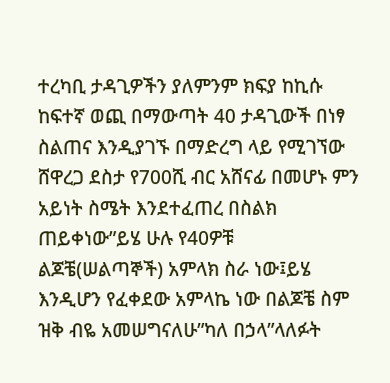ተረካቢ ታዳጊዎችን ያለምንም ክፍያ ከኪሱ ከፍተኛ ወጪ በማውጣት 40 ታዳጊውች በነፃ ስልጠና እንዲያገኙ በማድረግ ላይ የሚገኘው ሸዋረጋ ደስታ የ700ሺ ብር አሸናፊ በመሆኑ ምን አይነት ስሜት እንደተፈጠረ በስልክ ጠይቀነው”ይሄ ሁሉ የ40ዎቹ ልጆቼ(ሠልጣኞች) አምላክ ስራ ነው፤ይሄ እንዲሆን የፈቀደው አምላኬ ነው በልጆቼ ስም ዝቅ ብዬ አመሠግናለሁ”ካለ በኃላ”ላለፉት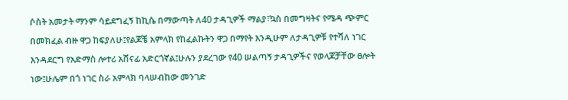ሶስት አመታት ማንም ሳይደግፈኝ ከኪሴ በማውጣት ለ40 ታዳጊዎች ማልያ፣ኳስ በመግዛትና የሜዳ ጭምር በመክፈል ብዙ ዋጋ ከፍያለሁ፤የልጆቼ አምላክ የከፈልኩትን ዋጋ በማየት እንዲሁም ለታዳጊዎቹ የተሻለ ነገር እንዳደርግ የአድማስ ሎተሪ አሸናፊ አድርጎኛል፤ሁሉን ያደረገው የ40 ሠልጣኝ ታዳጊዎችና የወላጆቻቸው ፀሎት ነው፤ሁሌም በጎ ነገር ስራ አምላክ ባላሠብከው መንገድ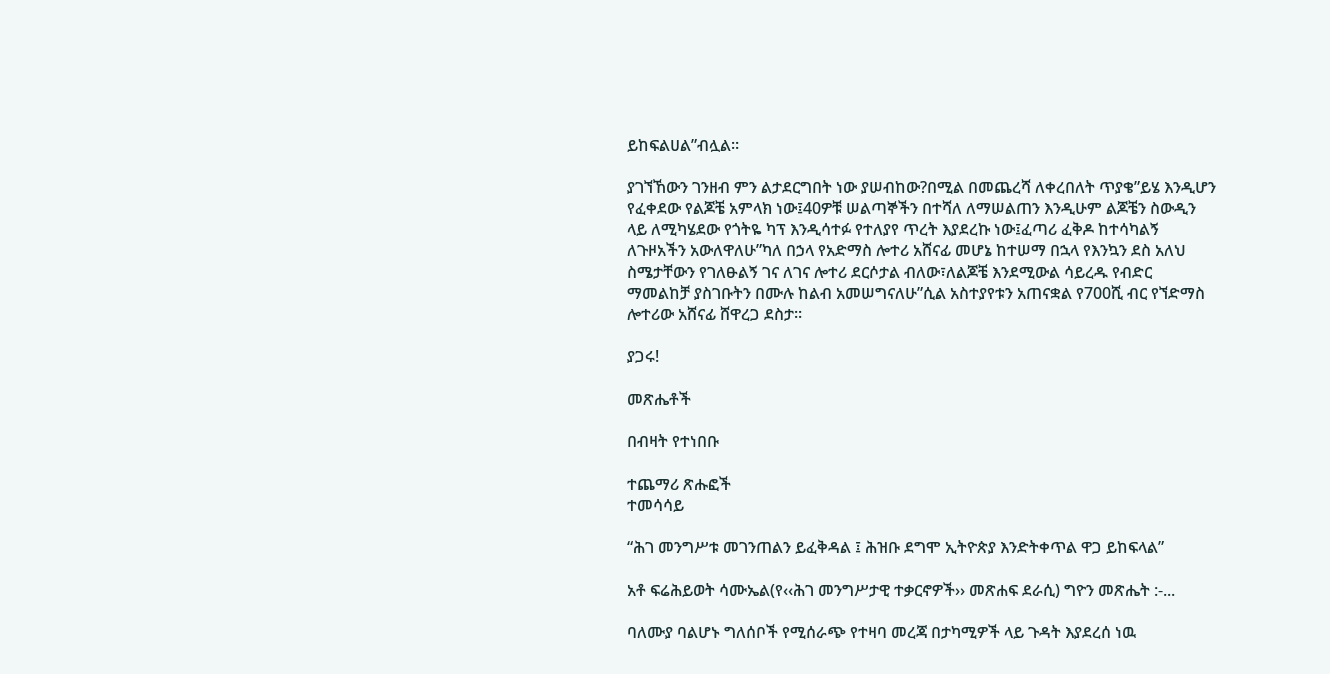ይከፍልሀል”ብሏል።

ያገኘኸውን ገንዘብ ምን ልታደርግበት ነው ያሠብከው?በሚል በመጨረሻ ለቀረበለት ጥያቄ”ይሄ እንዲሆን የፈቀደው የልጆቼ አምላክ ነው፤40ዎቹ ሠልጣኞችን በተሻለ ለማሠልጠን እንዲሁም ልጆቼን ስውዲን ላይ ለሚካሄደው የጎትዬ ካፕ እንዲሳተፉ የተለያየ ጥረት እያደረኩ ነው፤ፈጣሪ ፈቅዶ ከተሳካልኝ ለጉዞአችን አውለዋለሁ”ካለ በኃላ የአድማስ ሎተሪ አሸናፊ መሆኔ ከተሠማ በኋላ የእንኳን ደስ አለህ ስሜታቸውን የገለፁልኝ ገና ለገና ሎተሪ ደርሶታል ብለው፣ለልጆቼ እንደሚውል ሳይረዱ የብድር ማመልከቻ ያስገቡትን በሙሉ ከልብ አመሠግናለሁ”ሲል አስተያየቱን አጠናቋል የ700ሺ ብር የኘድማስ ሎተሪው አሸናፊ ሸዋረጋ ደስታ።

ያጋሩ!

መጽሔቶች

በብዛት የተነበቡ

ተጨማሪ ጽሑፎች
ተመሳሳይ

“ሕገ መንግሥቱ መገንጠልን ይፈቅዳል ፤ ሕዝቡ ደግሞ ኢትዮጵያ እንድትቀጥል ዋጋ ይከፍላል”

አቶ ፍሬሕይወት ሳሙኤል(የ‹‹ሕገ መንግሥታዊ ተቃርኖዎች›› መጽሐፍ ደራሲ) ግዮን መጽሔት :-...

ባለሙያ ባልሆኑ ግለሰቦች የሚሰራጭ የተዛባ መረጃ በታካሚዎች ላይ ጉዳት እያደረሰ ነዉ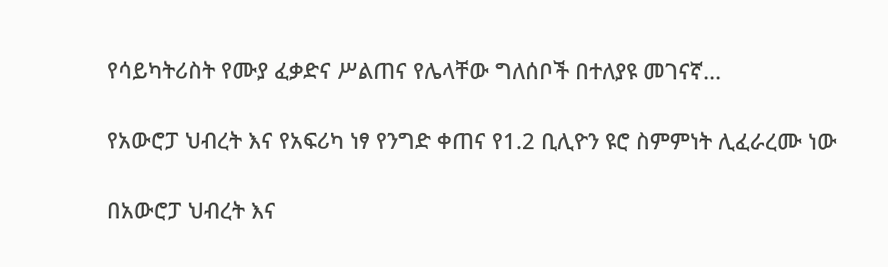የሳይካትሪስት የሙያ ፈቃድና ሥልጠና የሌላቸው ግለሰቦች በተለያዩ መገናኛ...

የአውሮፓ ህብረት እና የአፍሪካ ነፃ የንግድ ቀጠና የ1.2 ቢሊዮን ዩሮ ስምምነት ሊፈራረሙ ነው

በአውሮፓ ህብረት እና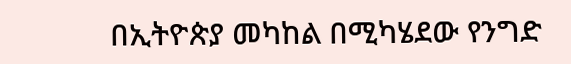በኢትዮጵያ መካከል በሚካሄደው የንግድ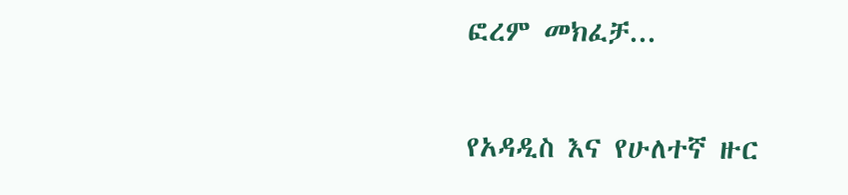ፎረም መክፈቻ...

የአዳዲስ እና የሁለተኛ ዙር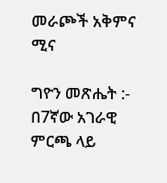መራጮች አቅምና ሚና

ግዮን መጽሔት :- በ7ኛው አገራዊ ምርጫ ላይ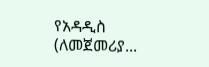የአዳዲስ (ለመጀመሪያ...